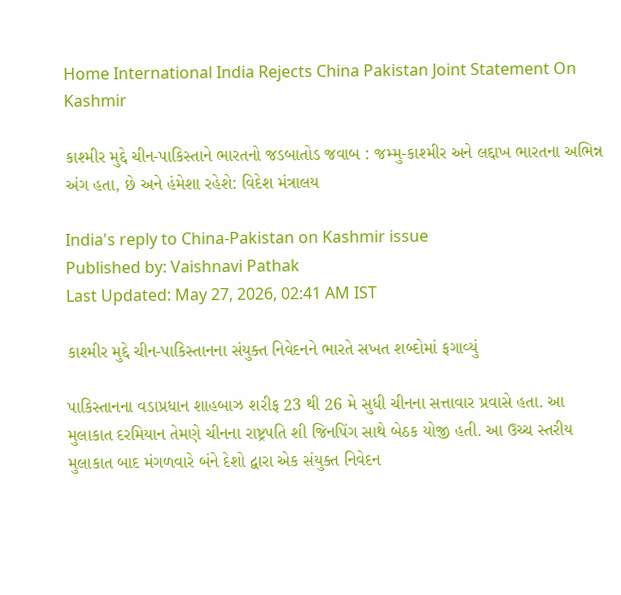Home International India Rejects China Pakistan Joint Statement On Kashmir

કાશ્મીર મુદ્દે ચીન-પાકિસ્તાને ભારતનો જડબાતોડ જવાબ : જમ્મુ-કાશ્મીર અને લદ્દાખ ભારતના અભિન્ન અંગ હતા, છે અને હંમેશા રહેશે: વિદેશ મંત્રાલય

India's reply to China-Pakistan on Kashmir issue
Published by: Vaishnavi Pathak
Last Updated: May 27, 2026, 02:41 AM IST

કાશ્મીર મુદ્દે ચીન-પાકિસ્તાનના સંયુક્ત નિવેદનને ભારતે સખત શબ્દોમાં ફગાવ્યું

પાકિસ્તાનના વડાપ્રધાન શાહબાઝ શરીફ 23 થી 26 મે સુધી ચીનના સત્તાવાર પ્રવાસે હતા. આ મુલાકાત દરમિયાન તેમણે ચીનના રાષ્ટ્રપતિ શી જિનપિંગ સાથે બેઠક યોજી હતી. આ ઉચ્ચ સ્તરીય મુલાકાત બાદ મંગળવારે બંને દેશો દ્વારા એક સંયુક્ત નિવેદન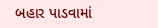બહાર પાડવામાં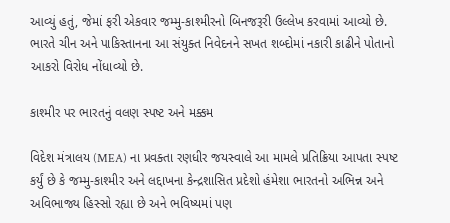આવ્યું હતું, જેમાં ફરી એકવાર જમ્મુ-કાશ્મીરનો બિનજરૂરી ઉલ્લેખ કરવામાં આવ્યો છે. ભારતે ચીન અને પાકિસ્તાનના આ સંયુક્ત નિવેદનને સખત શબ્દોમાં નકારી કાઢીને પોતાનો આકરો વિરોધ નોંધાવ્યો છે.

કાશ્મીર પર ભારતનું વલણ સ્પષ્ટ અને મક્કમ

વિદેશ મંત્રાલય (MEA) ના પ્રવક્તા રણધીર જયસ્વાલે આ મામલે પ્રતિક્રિયા આપતા સ્પષ્ટ કર્યું છે કે જમ્મુ-કાશ્મીર અને લદ્દાખના કેન્દ્રશાસિત પ્રદેશો હંમેશા ભારતનો અભિન્ન અને અવિભાજ્ય હિસ્સો રહ્યા છે અને ભવિષ્યમાં પણ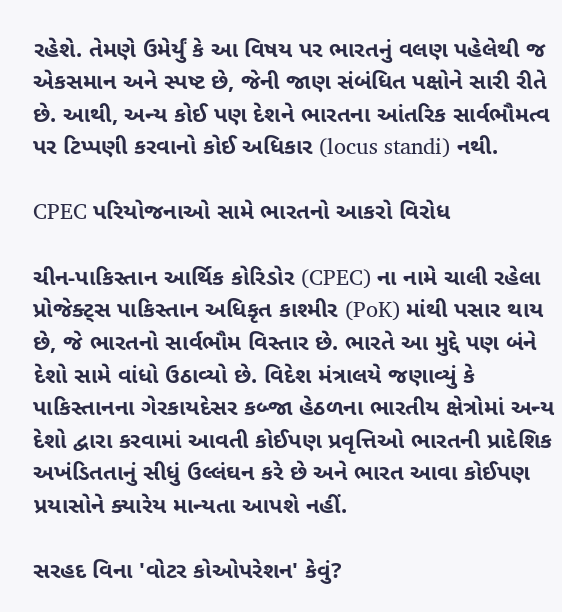રહેશે. તેમણે ઉમેર્યું કે આ વિષય પર ભારતનું વલણ પહેલેથી જ એકસમાન અને સ્પષ્ટ છે, જેની જાણ સંબંધિત પક્ષોને સારી રીતે છે. આથી, અન્ય કોઈ પણ દેશને ભારતના આંતરિક સાર્વભૌમત્વ પર ટિપ્પણી કરવાનો કોઈ અધિકાર (locus standi) નથી.

CPEC પરિયોજનાઓ સામે ભારતનો આકરો વિરોધ

ચીન-પાકિસ્તાન આર્થિક કોરિડોર (CPEC) ના નામે ચાલી રહેલા પ્રોજેક્ટ્સ પાકિસ્તાન અધિકૃત કાશ્મીર (PoK) માંથી પસાર થાય છે, જે ભારતનો સાર્વભૌમ વિસ્તાર છે. ભારતે આ મુદ્દે પણ બંને દેશો સામે વાંધો ઉઠાવ્યો છે. વિદેશ મંત્રાલયે જણાવ્યું કે પાકિસ્તાનના ગેરકાયદેસર કબ્જા હેઠળના ભારતીય ક્ષેત્રોમાં અન્ય દેશો દ્વારા કરવામાં આવતી કોઈપણ પ્રવૃત્તિઓ ભારતની પ્રાદેશિક અખંડિતતાનું સીધું ઉલ્લંઘન કરે છે અને ભારત આવા કોઈપણ પ્રયાસોને ક્યારેય માન્યતા આપશે નહીં.

સરહદ વિના 'વોટર કોઓપરેશન' કેવું?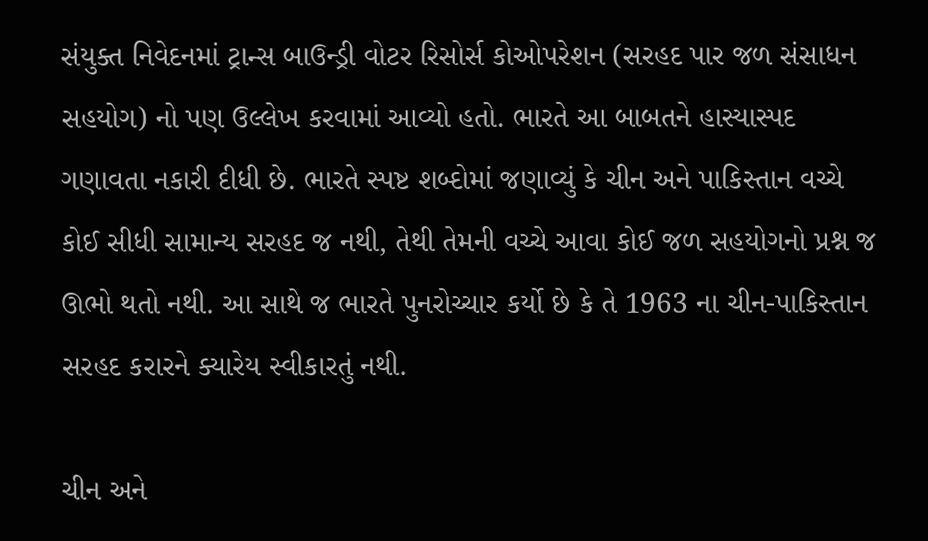સંયુક્ત નિવેદનમાં ટ્રાન્સ બાઉન્ડ્રી વોટર રિસોર્સ કોઓપરેશન (સરહદ પાર જળ સંસાધન સહયોગ) નો પણ ઉલ્લેખ કરવામાં આવ્યો હતો. ભારતે આ બાબતને હાસ્યાસ્પદ ગણાવતા નકારી દીધી છે. ભારતે સ્પષ્ટ શબ્દોમાં જણાવ્યું કે ચીન અને પાકિસ્તાન વચ્ચે કોઈ સીધી સામાન્ય સરહદ જ નથી, તેથી તેમની વચ્ચે આવા કોઈ જળ સહયોગનો પ્રશ્ન જ ઊભો થતો નથી. આ સાથે જ ભારતે પુનરોચ્ચાર કર્યો છે કે તે 1963 ના ચીન-પાકિસ્તાન સરહદ કરારને ક્યારેય સ્વીકારતું નથી.

ચીન અને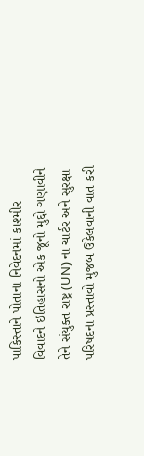પાકિસ્તાને પોતાના નિવેદનમાં કાશ્મીર વિવાદને ઇતિહાસનો એક જૂનો મુદ્દો ગણાવીને તેને સંયુક્ત રાષ્ટ્ર (UN) ના ચાર્ટર અને સુરક્ષા પરિષદના પ્રસ્તાવો મુજબ ઉકેલવાની વાત કરી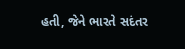હતી, જેને ભારતે સદંતર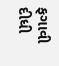ફગાવી દીધી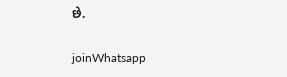છે.

joinWhatsapp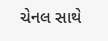ચેનલ સાથે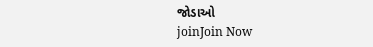જોડાઓ
joinJoin Now